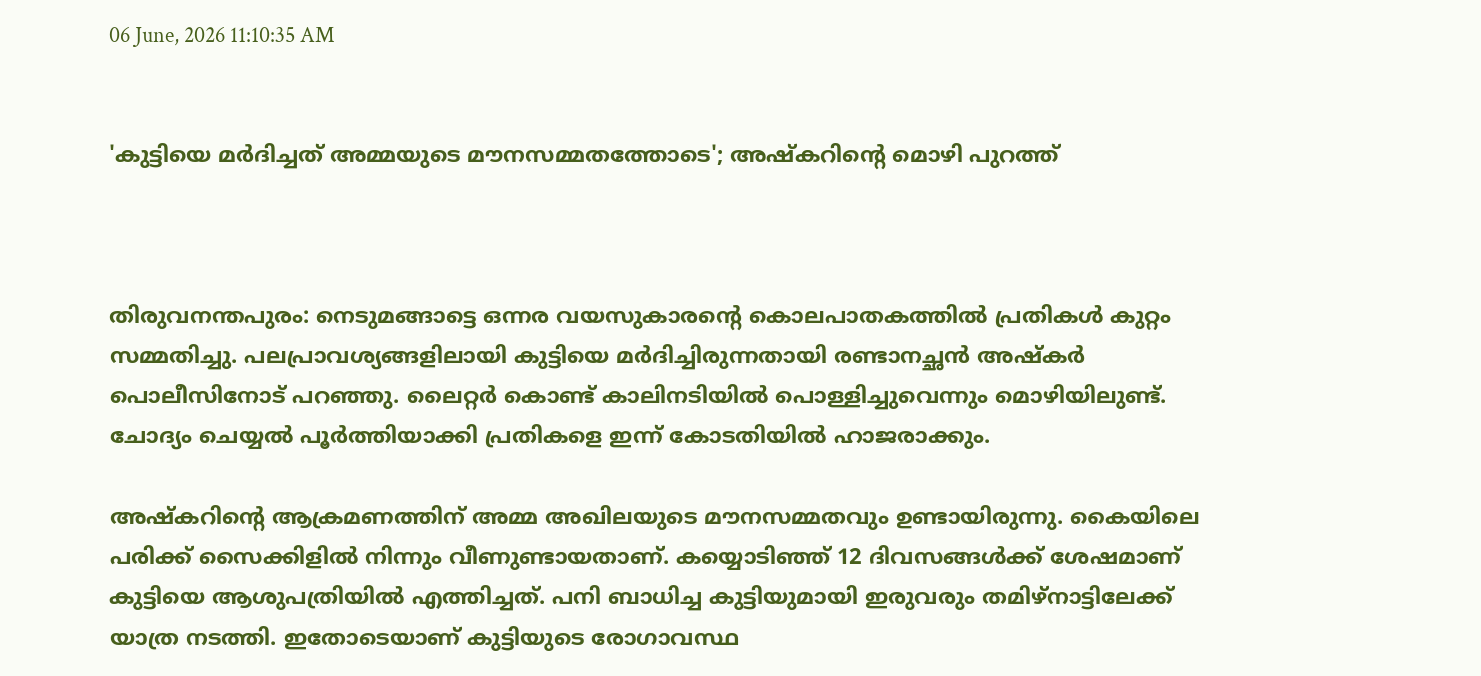06 June, 2026 11:10:35 AM


'കുട്ടിയെ മർദിച്ചത് അമ്മയുടെ മൗനസമ്മതത്തോടെ'; അഷ്കറിന്‍റെ മൊഴി പുറത്ത്



തിരുവനന്തപുരം: നെടുമങ്ങാട്ടെ ഒന്നര വയസുകാരൻ്റെ കൊലപാതകത്തിൽ പ്രതികൾ കുറ്റം സമ്മതിച്ചു. പലപ്രാവശ്യങ്ങളിലായി കുട്ടിയെ മർദിച്ചിരുന്നതായി രണ്ടാനച്ഛൻ അഷ്കർ പൊലീസിനോട് പറഞ്ഞു. ലൈറ്റർ കൊണ്ട് കാലിനടിയിൽ പൊള്ളിച്ചുവെന്നും മൊഴിയിലുണ്ട്. ചോദ്യം ചെയ്യൽ പൂർത്തിയാക്കി പ്രതികളെ ഇന്ന് കോടതിയിൽ ഹാജരാക്കും.

അഷ്കറിൻ്റെ ആക്രമണത്തിന് അമ്മ അഖിലയുടെ മൗനസമ്മതവും ഉണ്ടായിരുന്നു. കൈയിലെ പരിക്ക് സൈക്കിളിൽ നിന്നും വീണുണ്ടായതാണ്. കയ്യൊടിഞ്ഞ് 12 ദിവസങ്ങൾക്ക് ശേഷമാണ് കുട്ടിയെ ആശുപത്രിയിൽ എത്തിച്ചത്. പനി ബാധിച്ച കുട്ടിയുമായി ഇരുവരും തമിഴ്നാട്ടിലേക്ക് യാത്ര നടത്തി. ഇതോടെയാണ് കുട്ടിയുടെ രോഗാവസ്ഥ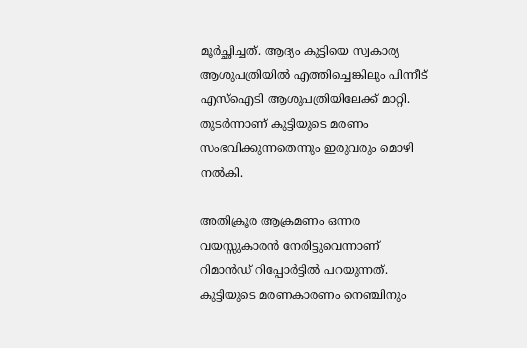മൂർച്ഛിച്ചത്. ആദ്യം കുട്ടിയെ സ്വകാര്യ ആശുപത്രിയിൽ എത്തിച്ചെങ്കിലും പിന്നീട് എസ്ഐടി ആശുപത്രിയിലേക്ക് മാറ്റി. തുടർന്നാണ് കുട്ടിയുടെ മരണം സംഭവിക്കുന്നതെന്നും ഇരുവരും മൊഴി നൽകി.

അതിക്രൂര ആക്രമണം ഒന്നര വയസ്സുകാരന്‍ നേരിട്ടുവെന്നാണ് റിമാന്‍ഡ് റിപ്പോര്‍ട്ടില്‍ പറയുന്നത്. കുട്ടിയുടെ മരണകാരണം നെഞ്ചിനും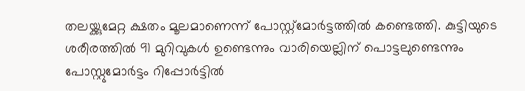തലയ്ക്കുമേറ്റ ക്ഷതം മൂലമാണെന്ന് പോസ്റ്റ്‌മോര്‍ട്ടത്തില്‍ കണ്ടെത്തി. കുട്ടിയുടെ ശരീരത്തില്‍ 91 മുറിവുകള്‍ ഉണ്ടെന്നും വാരിയെല്ലിന് പൊട്ടലുണ്ടെന്നും പോസ്റ്റുമോര്‍ട്ടം റിപ്പോര്‍ട്ടില്‍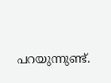പറയുന്നുണ്ട്.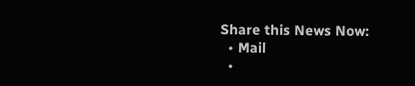Share this News Now:
  • Mail
  •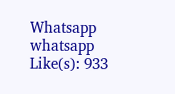Whatsapp whatsapp
Like(s): 933